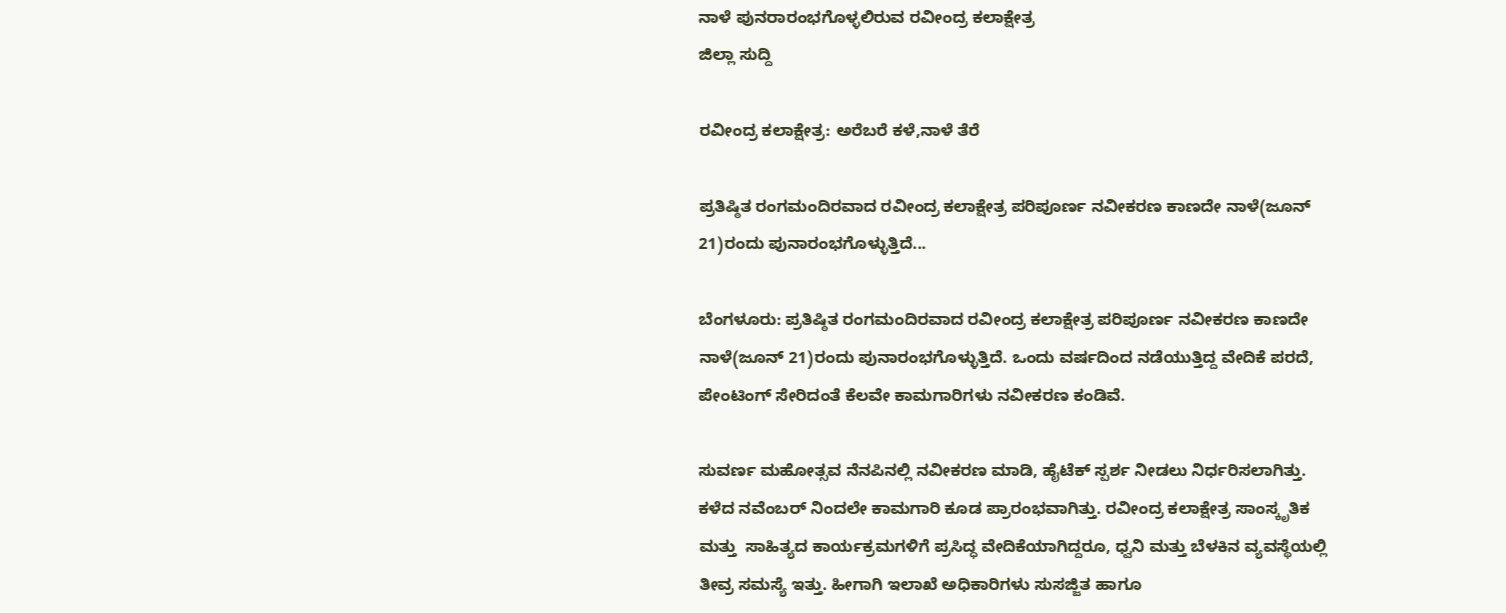ನಾಳೆ ಪುನರಾರಂಭಗೊಳ್ಳಲಿರುವ ರವೀಂದ್ರ ಕಲಾಕ್ಷೇತ್ರ
ಜಿಲ್ಲಾ ಸುದ್ದಿ

ರವೀಂದ್ರ ಕಲಾಕ್ಷೇತ್ರ: ಅರೆಬರೆ ಕಳೆ,ನಾಳೆ ತೆರೆ

ಪ್ರತಿಷ್ಠಿತ ರಂಗಮಂದಿರವಾದ ರವೀಂದ್ರ ಕಲಾಕ್ಷೇತ್ರ ಪರಿಪೂರ್ಣ ನವೀಕರಣ ಕಾಣದೇ ನಾಳೆ(ಜೂನ್ 21)ರಂದು ಪುನಾರಂಭಗೊಳ್ಳುತ್ತಿದೆ...

ಬೆಂಗಳೂರು: ಪ್ರತಿಷ್ಠಿತ ರಂಗಮಂದಿರವಾದ ರವೀಂದ್ರ ಕಲಾಕ್ಷೇತ್ರ ಪರಿಪೂರ್ಣ ನವೀಕರಣ ಕಾಣದೇ ನಾಳೆ(ಜೂನ್ 21)ರಂದು ಪುನಾರಂಭಗೊಳ್ಳುತ್ತಿದೆ. ಒಂದು ವರ್ಷದಿಂದ ನಡೆಯುತ್ತಿದ್ದ ವೇದಿಕೆ ಪರದೆ, ಪೇಂಟಿಂಗ್ ಸೇರಿದಂತೆ ಕೆಲವೇ ಕಾಮಗಾರಿಗಳು ನವೀಕರಣ ಕಂಡಿವೆ.

ಸುವರ್ಣ ಮಹೋತ್ಸವ ನೆನಪಿನಲ್ಲಿ ನವೀಕರಣ ಮಾಡಿ, ಹೈಟೆಕ್ ಸ್ಪರ್ಶ ನೀಡಲು ನಿರ್ಧರಿಸಲಾಗಿತ್ತು. ಕಳೆದ ನವೆಂಬರ್ ನಿಂದಲೇ ಕಾಮಗಾರಿ ಕೂಡ ಪ್ರಾರಂಭವಾಗಿತ್ತು. ರವೀಂದ್ರ ಕಲಾಕ್ಷೇತ್ರ ಸಾಂಸ್ಕೃತಿಕ ಮತ್ತು  ಸಾಹಿತ್ಯದ ಕಾರ್ಯಕ್ರಮಗಳಿಗೆ ಪ್ರಸಿದ್ಧ ವೇದಿಕೆಯಾಗಿದ್ದರೂ, ಧ್ವನಿ ಮತ್ತು ಬೆಳಕಿನ ವ್ಯವಸ್ಥೆಯಲ್ಲಿ ತೀವ್ರ ಸಮಸ್ಯೆ ಇತ್ತು. ಹೀಗಾಗಿ ಇಲಾಖೆ ಅಧಿಕಾರಿಗಳು ಸುಸಜ್ಜಿತ ಹಾಗೂ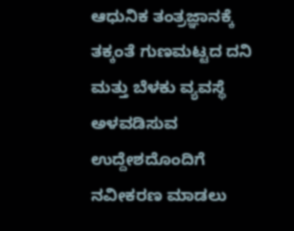ಆಧುನಿಕ ತಂತ್ರಜ್ಞಾನಕ್ಕೆ ತಕ್ಕಂತೆ ಗುಣಮಟ್ಟದ ದನಿ ಮತ್ತು ಬೆಳಕು ವ್ಯವಸ್ಥೆ ಅಳವಡಿಸುವ ಉದ್ದೇಶದೊಂದಿಗೆ ನವೀಕರಣ ಮಾಡಲು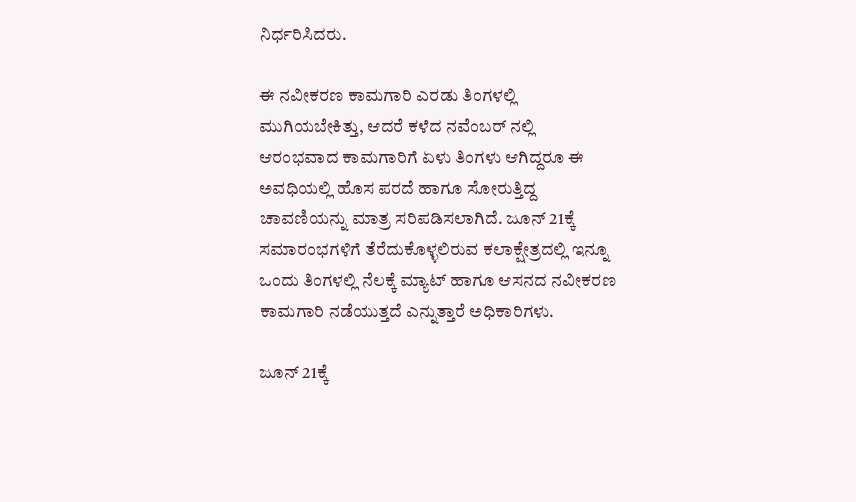ನಿರ್ಧರಿಸಿದರು.

ಈ ನವೀಕರಣ ಕಾಮಗಾರಿ ಎರಡು ತಿಂಗಳಲ್ಲಿ ಮುಗಿಯಬೇಕಿತ್ತು, ಆದರೆ ಕಳೆದ ನವೆಂಬರ್ ನಲ್ಲಿ ಆರಂಭವಾದ ಕಾಮಗಾರಿಗೆ ಏಳು ತಿಂಗಳು ಆಗಿದ್ದರೂ ಈ ಅವಧಿಯಲ್ಲಿ ಹೊಸ ಪರದೆ ಹಾಗೂ ಸೋರುತ್ತಿದ್ದ ಚಾವಣಿಯನ್ನು ಮಾತ್ರ ಸರಿಪಡಿಸಲಾಗಿದೆ. ಜೂನ್ 21ಕ್ಕೆ ಸಮಾರಂಭಗಳಿಗೆ ತೆರೆದುಕೊಳ್ಳಲಿರುವ ಕಲಾಕ್ಷೇತ್ರದಲ್ಲಿ ಇನ್ನೂ ಒಂದು ತಿಂಗಳಲ್ಲಿ ನೆಲಕ್ಕೆ ಮ್ಯಾಟ್ ಹಾಗೂ ಆಸನದ ನವೀಕರಣ ಕಾಮಗಾರಿ ನಡೆಯುತ್ತದೆ ಎನ್ನುತ್ತಾರೆ ಅಧಿಕಾರಿಗಳು.

ಜೂನ್ 21ಕ್ಕೆ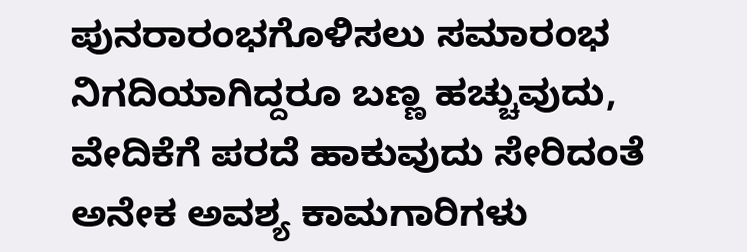ಪುನರಾರಂಭಗೊಳಿಸಲು ಸಮಾರಂಭ ನಿಗದಿಯಾಗಿದ್ದರೂ ಬಣ್ಣ ಹಚ್ಚುವುದು, ವೇದಿಕೆಗೆ ಪರದೆ ಹಾಕುವುದು ಸೇರಿದಂತೆ ಅನೇಕ ಅವಶ್ಯ ಕಾಮಗಾರಿಗಳು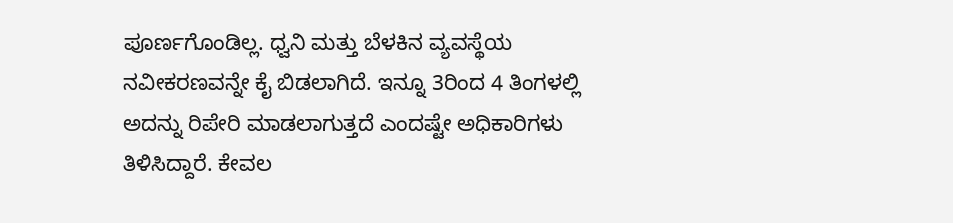ಪೂರ್ಣಗೊಂಡಿಲ್ಲ. ಧ್ವನಿ ಮತ್ತು ಬೆಳಕಿನ ವ್ಯವಸ್ಥೆಯ ನವೀಕರಣವನ್ನೇ ಕೈ ಬಿಡಲಾಗಿದೆ. ಇನ್ನೂ 3ರಿಂದ 4 ತಿಂಗಳಲ್ಲಿ ಅದನ್ನು ರಿಪೇರಿ ಮಾಡಲಾಗುತ್ತದೆ ಎಂದಷ್ಟೇ ಅಧಿಕಾರಿಗಳು ತಿಳಿಸಿದ್ದಾರೆ. ಕೇವಲ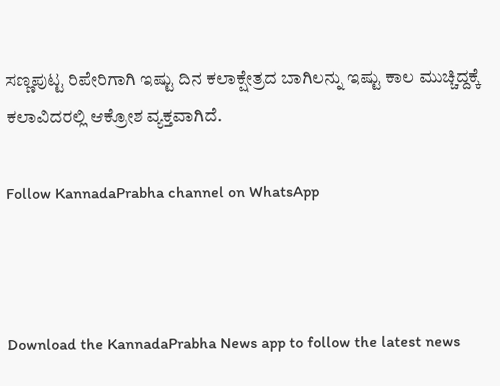ಸಣ್ಣಪುಟ್ಟ ರಿಪೇರಿಗಾಗಿ ಇಷ್ಟು ದಿನ ಕಲಾಕ್ಷೇತ್ರದ ಬಾಗಿಲನ್ನು ಇಷ್ಟು ಕಾಲ ಮುಚ್ಚಿದ್ದಕ್ಕೆ ಕಲಾವಿದರಲ್ಲಿ ಆಕ್ರೋಶ ವ್ಯಕ್ತವಾಗಿದೆ.

Follow KannadaPrabha channel on WhatsApp



Download the KannadaPrabha News app to follow the latest news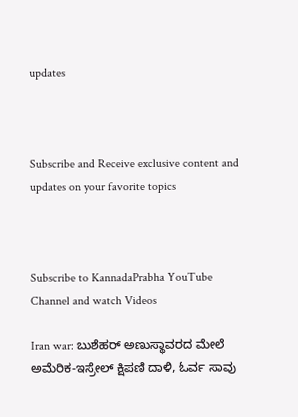updates



Subscribe and Receive exclusive content and updates on your favorite topics



Subscribe to KannadaPrabha YouTube Channel and watch Videos

Iran war: ಬುಶೆಹರ್ ಅಣುಸ್ಥಾವರದ ಮೇಲೆ ಅಮೆರಿಕ-ಇಸ್ರೇಲ್ ಕ್ಷಿಪಣಿ ದಾಳಿ, ಓರ್ವ ಸಾವು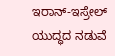ಇರಾನ್-ಇಸ್ರೇಲ್ ಯುದ್ಧದ ನಡುವೆ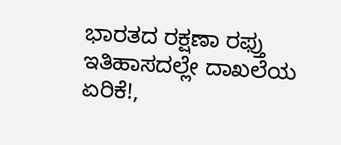ಭಾರತದ ರಕ್ಷಣಾ ರಫ್ತು ಇತಿಹಾಸದಲ್ಲೇ ದಾಖಲೆಯ ಏರಿಕೆ!,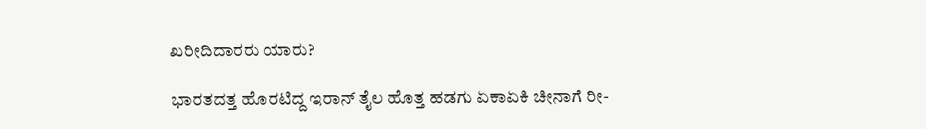ಖರೀದಿದಾರರು ಯಾರು?

ಭಾರತದತ್ತ ಹೊರಟಿದ್ದ ಇರಾನ್ ತೈಲ ಹೊತ್ತ ಹಡಗು ಏಕಾಏಕಿ ಚೀನಾಗೆ ರೀ-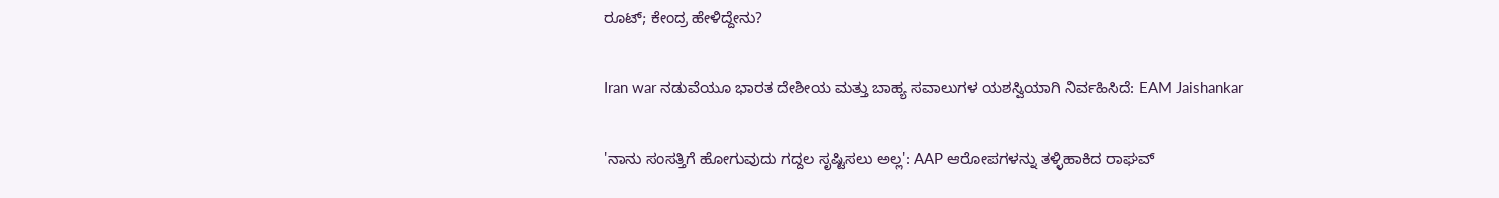ರೂಟ್; ಕೇಂದ್ರ ಹೇಳಿದ್ದೇನು?

Iran war ನಡುವೆಯೂ ಭಾರತ ದೇಶೀಯ ಮತ್ತು ಬಾಹ್ಯ ಸವಾಲುಗಳ ಯಶಸ್ವಿಯಾಗಿ ನಿರ್ವಹಿಸಿದೆ: EAM Jaishankar

'ನಾನು ಸಂಸತ್ತಿಗೆ ಹೋಗುವುದು ಗದ್ದಲ ಸೃಷ್ಟಿಸಲು ಅಲ್ಲ': AAP ಆರೋಪಗಳನ್ನು ತಳ್ಳಿಹಾಕಿದ ರಾಘವ್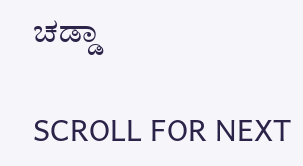ಚಡ್ಡಾ

SCROLL FOR NEXT